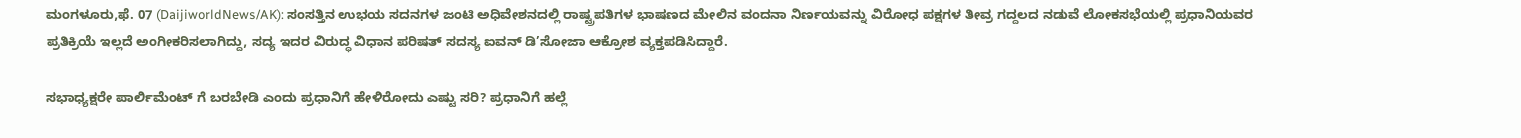ಮಂಗಳೂರು,ಫೆ. 07 (DaijiworldNews/AK): ಸಂಸತ್ತಿನ ಉಭಯ ಸದನಗಳ ಜಂಟಿ ಅಧಿವೇಶನದಲ್ಲಿ ರಾಷ್ಟ್ರಪತಿಗಳ ಭಾಷಣದ ಮೇಲಿನ ವಂದನಾ ನಿರ್ಣಯವನ್ನು ವಿರೋಧ ಪಕ್ಷಗಳ ತೀವ್ರ ಗದ್ದಲದ ನಡುವೆ ಲೋಕಸಭೆಯಲ್ಲಿ ಪ್ರಧಾನಿಯವರ ಪ್ರತಿಕ್ರಿಯೆ ಇಲ್ಲದೆ ಅಂಗೀಕರಿಸಲಾಗಿದ್ದು, ಸದ್ಯ ಇದರ ವಿರುದ್ಧ ವಿಧಾನ ಪರಿಷತ್ ಸದಸ್ಯ ಐವನ್ ಡಿ’ಸೋಜಾ ಆಕ್ರೋಶ ವ್ಯಕ್ತಪಡಿಸಿದ್ದಾರೆ.

ಸಭಾಧ್ಯಕ್ಷರೇ ಪಾರ್ಲಿಮೆಂಟ್ ಗೆ ಬರಬೇಡಿ ಎಂದು ಪ್ರಧಾನಿಗೆ ಹೇಳಿರೋದು ಎಷ್ಟು ಸರಿ? ಪ್ರಧಾನಿಗೆ ಹಲ್ಲೆ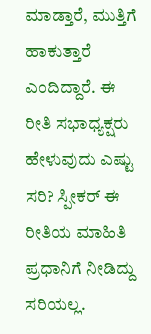ಮಾಡ್ತಾರೆ, ಮುತ್ತಿಗೆ ಹಾಕುತ್ತಾರೆ ಎಂದಿದ್ದಾರೆ. ಈ ರೀತಿ ಸಭಾಧ್ಯಕ್ಷರು ಹೇಳುವುದು ಎಷ್ಟು ಸರಿ? ಸ್ಪೀಕರ್ ಈ ರೀತಿಯ ಮಾಹಿತಿ ಪ್ರಧಾನಿಗೆ ನೀಡಿದ್ದು ಸರಿಯಲ್ಲ.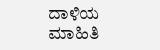ದಾಳಿಯ ಮಾಹಿತಿ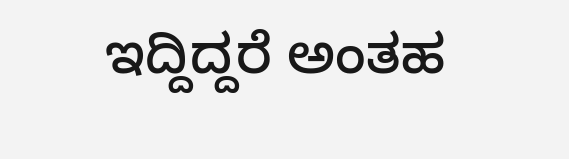ಇದ್ದಿದ್ದರೆ ಅಂತಹ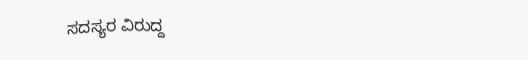ಸದಸ್ಯರ ವಿರುದ್ದ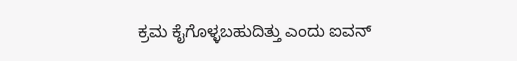ಕ್ರಮ ಕೈಗೊಳ್ಳಬಹುದಿತ್ತು ಎಂದು ಐವನ್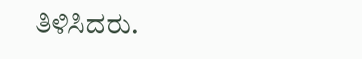ತಿಳಿಸಿದರು.